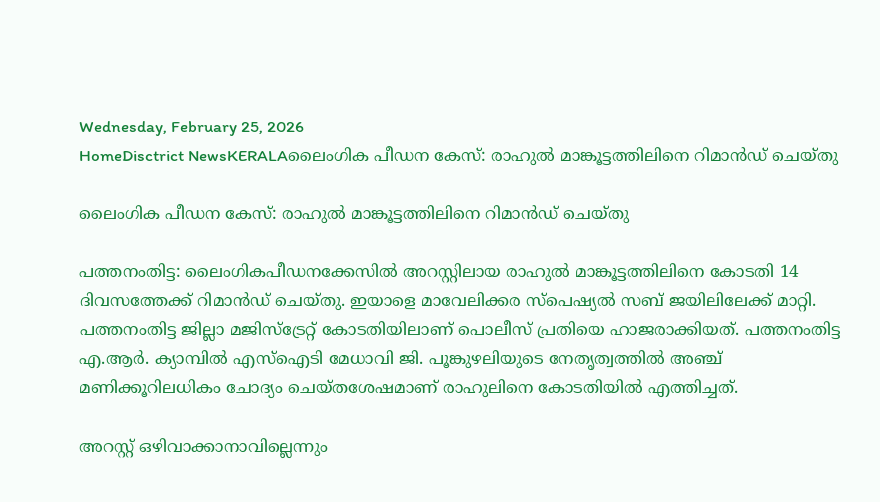Wednesday, February 25, 2026
HomeDisctrict NewsKERALAലൈംഗിക പീഡന കേസ്: രാഹുല്‍ മാങ്കൂട്ടത്തിലിനെ റിമാൻഡ് ചെയ്തു

ലൈംഗിക പീഡന കേസ്: രാഹുല്‍ മാങ്കൂട്ടത്തിലിനെ റിമാൻഡ് ചെയ്തു

പത്തനംതിട്ട: ലൈംഗികപീഡനക്കേസില്‍ അറസ്റ്റിലായ രാഹുല്‍ മാങ്കൂട്ടത്തിലിനെ കോടതി 14 ദിവസത്തേക്ക് റിമാന്‍ഡ് ചെയ്തു. ഇയാളെ മാവേലിക്കര സ്‌പെഷ്യല്‍ സബ് ജയിലിലേക്ക് മാറ്റി. പത്തനംതിട്ട ജില്ലാ മജിസ്‌ട്രേറ്റ് കോടതിയിലാണ് പൊലീസ് പ്രതിയെ ഹാജരാക്കിയത്. പത്തനംതിട്ട എ.ആര്‍. ക്യാമ്പില്‍ എസ്‌ഐടി മേധാവി ജി. പൂങ്കുഴലിയുടെ നേതൃത്വത്തില്‍ അഞ്ച് മണിക്കൂറിലധികം ചോദ്യം ചെയ്തശേഷമാണ് രാഹുലിനെ കോടതിയില്‍ എത്തിച്ചത്.

അറസ്റ്റ് ഒഴിവാക്കാനാവില്ലെന്നും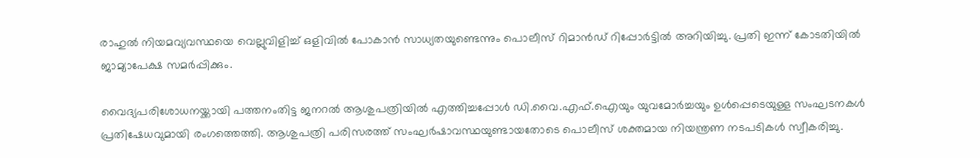രാഹുല്‍ നിയമവ്യവസ്ഥയെ വെല്ലുവിളിച്ച് ഒളിവില്‍ പോകാന്‍ സാധ്യതയുണ്ടെന്നും പൊലീസ് റിമാന്‍ഡ് റിപ്പോര്‍ട്ടില്‍ അറിയിച്ചു. പ്രതി ഇന്ന് കോടതിയില്‍ ജാമ്യാപേക്ഷ സമര്‍പ്പിക്കും.

വൈദ്യപരിശോധനയ്ക്കായി പത്തനംതിട്ട ജനറല്‍ ആശുപത്രിയില്‍ എത്തിച്ചപ്പോള്‍ ഡി.വൈ.എഫ്.ഐയും യുവമോര്‍ച്ചയും ഉള്‍പ്പെടെയുള്ള സംഘടനകള്‍ പ്രതിഷേധവുമായി രംഗത്തെത്തി. ആശുപത്രി പരിസരത്ത് സംഘര്‍ഷാവസ്ഥയുണ്ടായതോടെ പൊലീസ് ശക്തമായ നിയന്ത്രണ നടപടികള്‍ സ്വീകരിച്ചു.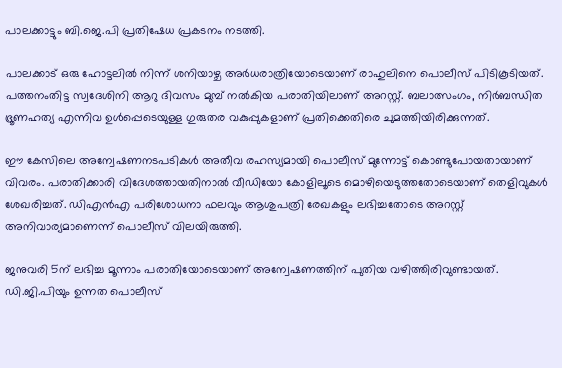പാലക്കാട്ടും ബി.ജെ.പി പ്രതിഷേധ പ്രകടനം നടത്തി.

പാലക്കാട് ഒരു ഹോട്ടലില്‍ നിന്ന് ശനിയാഴ്ച അര്‍ധരാത്രിയോടെയാണ് രാഹുലിനെ പൊലീസ് പിടികൂടിയത്. പത്തനംതിട്ട സ്വദേശിനി ആറു ദിവസം മുമ്പ് നല്‍കിയ പരാതിയിലാണ് അറസ്റ്റ്. ബലാത്സംഗം, നിര്‍ബന്ധിത ഭ്രൂണഹത്യ എന്നിവ ഉള്‍പ്പെടെയുള്ള ഗുരുതര വകുപ്പുകളാണ് പ്രതിക്കെതിരെ ചുമത്തിയിരിക്കുന്നത്.

ഈ കേസിലെ അന്വേഷണനടപടികള്‍ അതീവ രഹസ്യമായി പൊലീസ് മുന്നോട്ട് കൊണ്ടുപോയതായാണ് വിവരം. പരാതിക്കാരി വിദേശത്തായതിനാല്‍ വീഡിയോ കോളിലൂടെ മൊഴിയെടുത്തതോടെയാണ് തെളിവുകള്‍ ശേഖരിച്ചത്. ഡിഎന്‍എ പരിശോധനാ ഫലവും ആശുപത്രി രേഖകളും ലഭിച്ചതോടെ അറസ്റ്റ് അനിവാര്യമാണെന്ന് പൊലീസ് വിലയിരുത്തി.

ജനുവരി 5ന് ലഭിച്ച മൂന്നാം പരാതിയോടെയാണ് അന്വേഷണത്തിന് പുതിയ വഴിത്തിരിവുണ്ടായത്. ഡി.ജി.പിയും ഉന്നത പൊലീസ്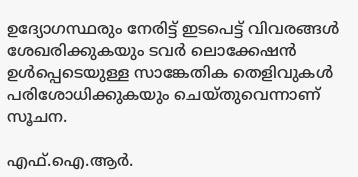ഉദ്യോഗസ്ഥരും നേരിട്ട് ഇടപെട്ട് വിവരങ്ങള്‍ ശേഖരിക്കുകയും ടവര്‍ ലൊക്കേഷന്‍ ഉള്‍പ്പെടെയുള്ള സാങ്കേതിക തെളിവുകള്‍ പരിശോധിക്കുകയും ചെയ്തുവെന്നാണ് സൂചന.

എഫ്.ഐ.ആര്‍.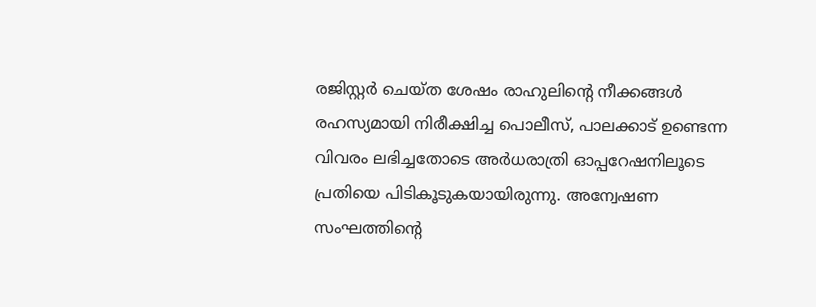രജിസ്റ്റര്‍ ചെയ്ത ശേഷം രാഹുലിന്റെ നീക്കങ്ങള്‍ രഹസ്യമായി നിരീക്ഷിച്ച പൊലീസ്, പാലക്കാട് ഉണ്ടെന്ന വിവരം ലഭിച്ചതോടെ അര്‍ധരാത്രി ഓപ്പറേഷനിലൂടെ പ്രതിയെ പിടികൂടുകയായിരുന്നു. അന്വേഷണ സംഘത്തിന്റെ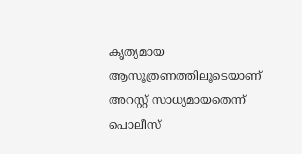കൃത്യമായ ആസൂത്രണത്തിലൂടെയാണ് അറസ്റ്റ് സാധ്യമായതെന്ന് പൊലീസ്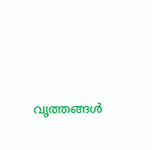വൃത്തങ്ങള്‍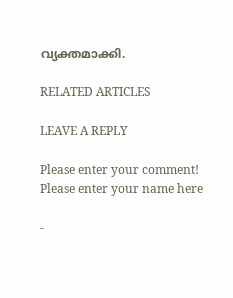വ്യക്തമാക്കി.

RELATED ARTICLES

LEAVE A REPLY

Please enter your comment!
Please enter your name here

-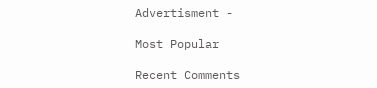Advertisment -

Most Popular

Recent Comments